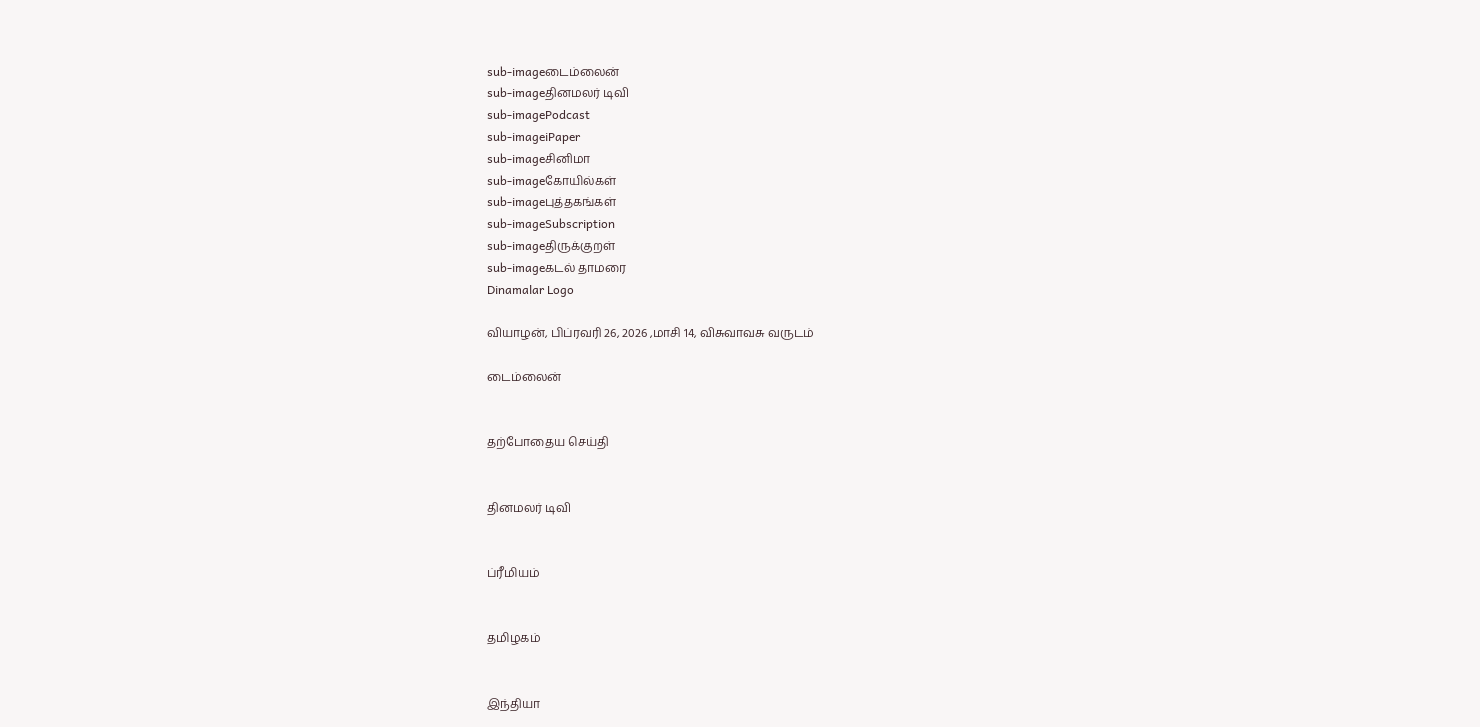sub-imageடைம்லைன்
sub-imageதினமலர் டிவி
sub-imagePodcast
sub-imageiPaper
sub-imageசினிமா
sub-imageகோயில்கள்
sub-imageபுத்தகங்கள்
sub-imageSubscription
sub-imageதிருக்குறள்
sub-imageகடல் தாமரை
Dinamalar Logo

வியாழன், பிப்ரவரி 26, 2026 ,மாசி 14, விசுவாவசு வருடம்

டைம்லைன்


தற்போதைய செய்தி


தினமலர் டிவி


ப்ரீமியம்


தமிழகம்


இந்தியா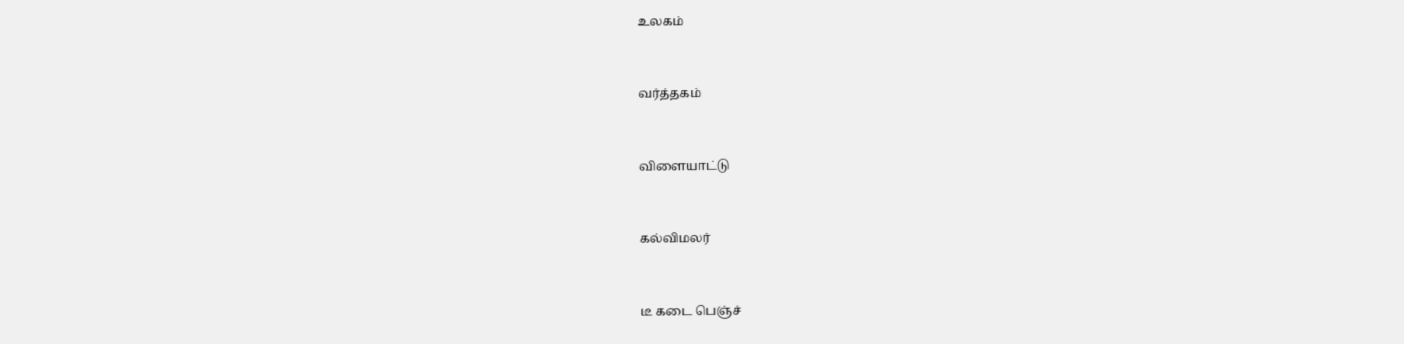உலகம்


வர்த்தகம்


விளையாட்டு


கல்விமலர்


டீ கடை பெஞ்ச்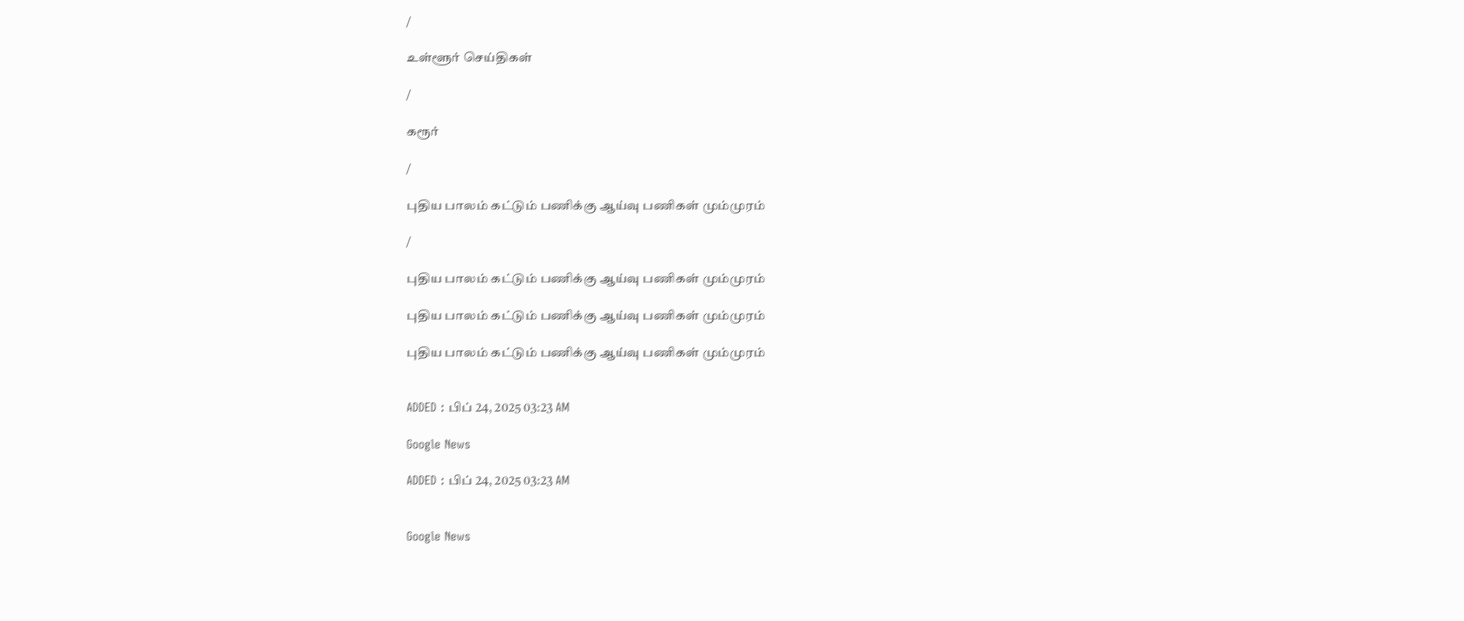/

உள்ளூர் செய்திகள்

/

கரூர்

/

புதிய பாலம் கட்டும் பணிக்கு ஆய்வு பணிகள் மும்முரம்

/

புதிய பாலம் கட்டும் பணிக்கு ஆய்வு பணிகள் மும்முரம்

புதிய பாலம் கட்டும் பணிக்கு ஆய்வு பணிகள் மும்முரம்

புதிய பாலம் கட்டும் பணிக்கு ஆய்வு பணிகள் மும்முரம்


ADDED : பிப் 24, 2025 03:23 AM

Google News

ADDED : பிப் 24, 2025 03:23 AM


Google News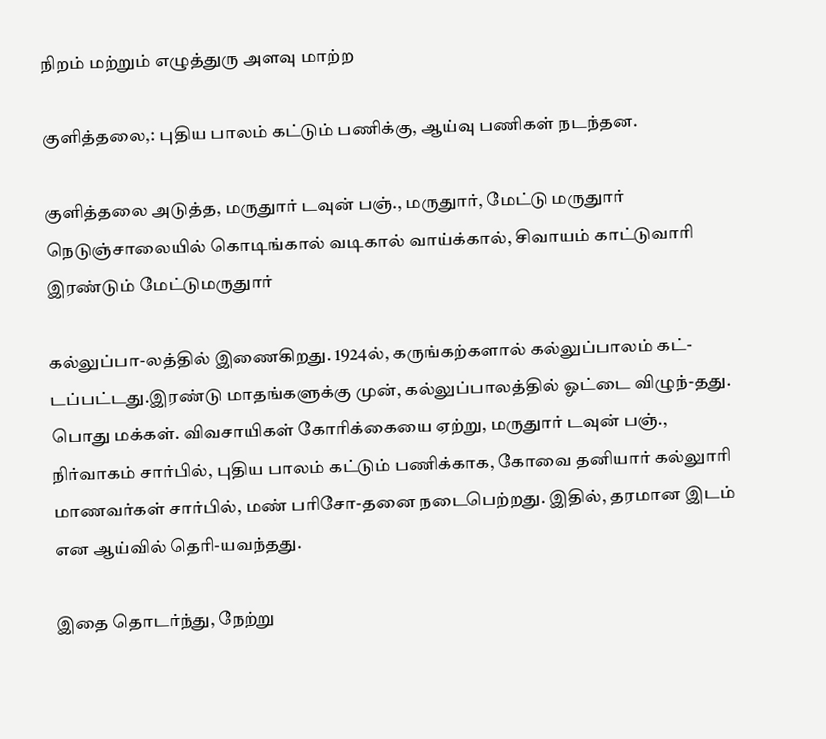நிறம் மற்றும் எழுத்துரு அளவு மாற்ற

குளித்தலை,: புதிய பாலம் கட்டும் பணிக்கு, ஆய்வு பணிகள் நடந்தன.

குளித்தலை அடுத்த, மருதுார் டவுன் பஞ்., மருதுார், மேட்டு மருதுார் நெடுஞ்சாலையில் கொடிங்கால் வடிகால் வாய்க்கால், சிவாயம் காட்டுவாரி இரண்டும் மேட்டுமருதுார்

கல்லுப்பா-லத்தில் இணைகிறது. 1924ல், கருங்கற்களால் கல்லுப்பாலம் கட்-டப்பட்டது.இரண்டு மாதங்களுக்கு முன், கல்லுப்பாலத்தில் ஓட்டை விழுந்-தது. பொது மக்கள். விவசாயிகள் கோரிக்கையை ஏற்று, மருதுார் டவுன் பஞ்., நிர்வாகம் சார்பில், புதிய பாலம் கட்டும் பணிக்காக, கோவை தனியார் கல்லுாரி மாணவர்கள் சார்பில், மண் பரிசோ-தனை நடைபெற்றது. இதில், தரமான இடம் என ஆய்வில் தெரி-யவந்தது.

இதை தொடர்ந்து, நேற்று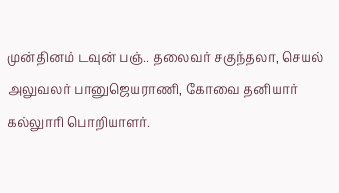முன்தினம் டவுன் பஞ்.. தலைவர் சகுந்தலா, செயல் அலுவலர் பானுஜெயராணி, கோவை தனியார் கல்லுாரி பொறியாளர்.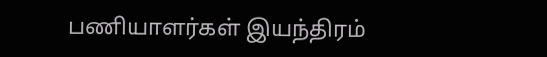பணியாளர்கள் இயந்திரம்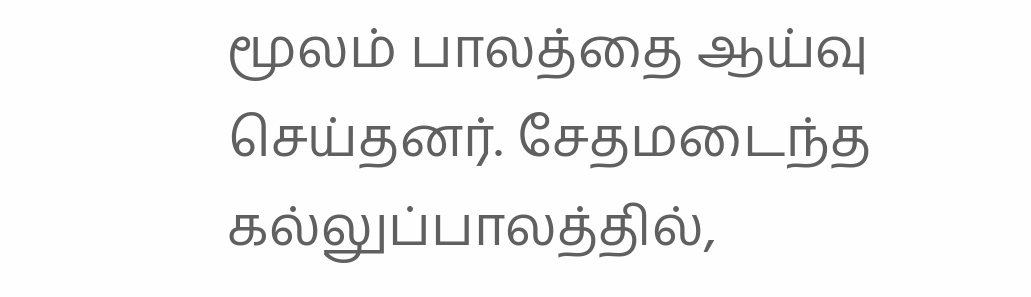மூலம் பாலத்தை ஆய்வு செய்தனர். சேதமடைந்த கல்லுப்பாலத்தில்,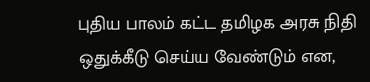புதிய பாலம் கட்ட தமிழக அரசு நிதி ஒதுக்கீடு செய்ய வேண்டும் என,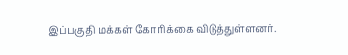இப்பகுதி மக்கள் கோரிக்கை விடுத்துள்ளனர்.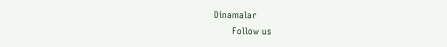Dinamalar
      Follow us